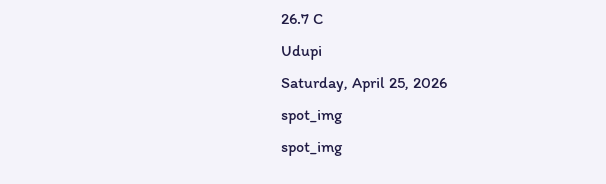26.7 C
Udupi
Saturday, April 25, 2026
spot_img
spot_img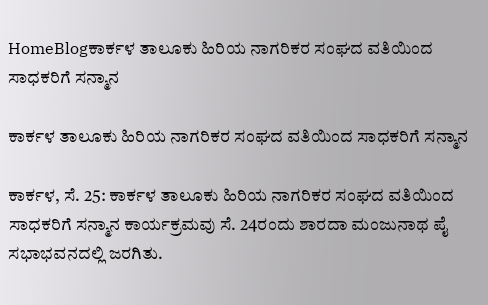HomeBlogಕಾರ್ಕಳ ತಾಲೂಕು ಹಿರಿಯ ನಾಗರಿಕರ ಸಂಘದ ವತಿಯಿಂದ ಸಾಧಕರಿಗೆ ಸನ್ಮಾನ

ಕಾರ್ಕಳ ತಾಲೂಕು ಹಿರಿಯ ನಾಗರಿಕರ ಸಂಘದ ವತಿಯಿಂದ ಸಾಧಕರಿಗೆ ಸನ್ಮಾನ

ಕಾರ್ಕಳ, ಸೆ. 25: ಕಾರ್ಕಳ ತಾಲೂಕು ಹಿರಿಯ ನಾಗರಿಕರ ಸಂಘದ ವತಿಯಿಂದ ಸಾಧಕರಿಗೆ ಸನ್ಮಾನ ಕಾರ್ಯಕ್ರಮವು ಸೆ. 24ರಂದು ಶಾರದಾ ಮಂಜುನಾಥ ಪೈ ಸಭಾಭವನದಲ್ಲಿ ಜರಗಿತು.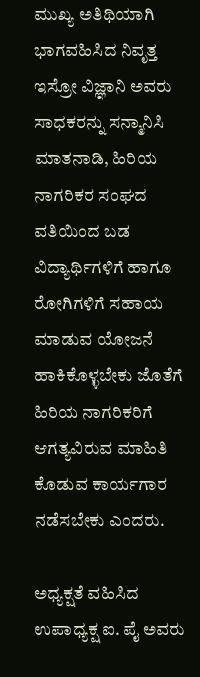ಮುಖ್ಯ ಅತಿಥಿಯಾಗಿ ಭಾಗವಹಿಸಿದ ನಿವೃತ್ತ ಇಸ್ರೋ ವಿಜ್ಞಾನಿ ಅವರು ಸಾಧಕರನ್ನು ಸನ್ಮಾನಿಸಿ ಮಾತನಾಡಿ, ಹಿರಿಯ ನಾಗರಿಕರ ಸಂಘದ ವತಿಯಿಂದ ಬಡ ವಿದ್ಯಾರ್ಥಿಗಳಿಗೆ ಹಾಗೂ ರೋಗಿಗಳಿಗೆ ಸಹಾಯ ಮಾಡುವ ಯೋಜನೆ ಹಾಕಿಕೊಳ್ಳಬೇಕು ಜೊತೆಗೆ ಹಿರಿಯ ನಾಗರಿಕರಿಗೆ ಆಗತ್ಯವಿರುವ ಮಾಹಿತಿ ಕೊಡುವ ಕಾರ್ಯಗಾರ ನಡೆಸಬೇಕು ಎಂದರು.

ಅಧ್ಯಕ್ಷತೆ ವಹಿಸಿದ ಉಪಾಧ್ಯಕ್ಷ ಐ. ಪೈ ಅವರು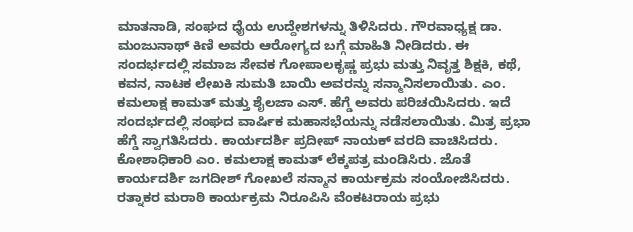ಮಾತನಾಡಿ, ಸಂಘದ ಧೈಯ ಉದ್ದೇಶಗಳನ್ನು ತಿಳಿಸಿದರು. ಗೌರವಾಧ್ಯಕ್ಷ ಡಾ. ಮಂಜುನಾಥ್ ಕಿಣಿ ಅವರು ಆರೋಗ್ಯದ ಬಗ್ಗೆ ಮಾಹಿತಿ ನೀಡಿದರು. ಈ ಸಂದರ್ಭದಲ್ಲಿ ಸಮಾಜ ಸೇವಕ ಗೋಪಾಲಕೃಷ್ಣ ಪ್ರಭು ಮತ್ತು ನಿವೃತ್ತ ಶಿಕ್ಷಕಿ, ಕಥೆ, ಕವನ, ನಾಟಕ ಲೇಖಕಿ ಸುಮತಿ ಬಾಯಿ ಅವರನ್ನು ಸನ್ಮಾನಿಸಲಾಯಿತು. ಎಂ. ಕಮಲಾಕ್ಷ ಕಾಮತ್ ಮತ್ತು ಶೈಲಜಾ ಎಸ್. ಹೆಗ್ಡೆ ಅವರು ಪರಿಚಯಿಸಿದರು. ಇದೆ ಸಂದರ್ಭದಲ್ಲಿ ಸಂಘದ ವಾರ್ಷಿಕ ಮಹಾಸಭೆಯನ್ನು ನಡೆಸಲಾಯಿತು. ಮಿತ್ರ ಪ್ರಭಾ ಹೆಗ್ಡೆ ಸ್ವಾಗತಿಸಿದರು. ಕಾರ್ಯದರ್ಶಿ ಪ್ರದೀಪ್ ನಾಯಕ್ ವರದಿ ವಾಚಿಸಿದರು. ಕೋಶಾಧಿಕಾರಿ ಎಂ. ಕಮಲಾಕ್ಷ ಕಾಮತ್ ಲೆಕ್ಕಪತ್ರ ಮಂಡಿಸಿರು. ಜೊತೆ ಕಾರ್ಯದರ್ಶಿ ಜಗದೀಶ್ ಗೋಖಲೆ ಸನ್ಮಾನ ಕಾರ್ಯಕ್ರಮ ಸಂಯೋಜಿಸಿದರು. ರತ್ನಾಕರ ಮರಾಠಿ ಕಾರ್ಯಕ್ರಮ ನಿರೂಪಿಸಿ ವೆಂಕಟರಾಯ ಪ್ರಭು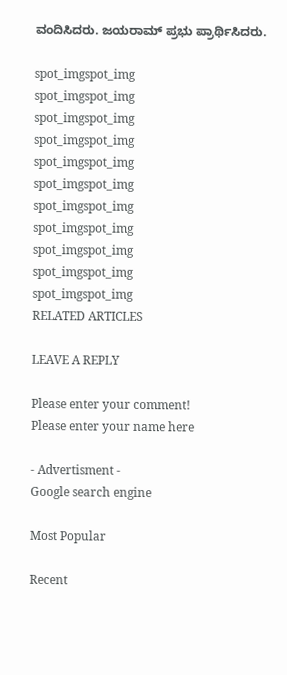ವಂದಿಸಿದರು. ಜಯರಾಮ್ ಪ್ರಭು ಪ್ರಾರ್ಥಿಸಿದರು.

spot_imgspot_img
spot_imgspot_img
spot_imgspot_img
spot_imgspot_img
spot_imgspot_img
spot_imgspot_img
spot_imgspot_img
spot_imgspot_img
spot_imgspot_img
spot_imgspot_img
spot_imgspot_img
RELATED ARTICLES

LEAVE A REPLY

Please enter your comment!
Please enter your name here

- Advertisment -
Google search engine

Most Popular

Recent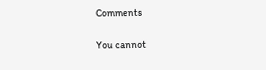Comments

You cannot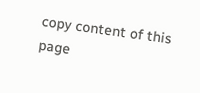copy content of this page